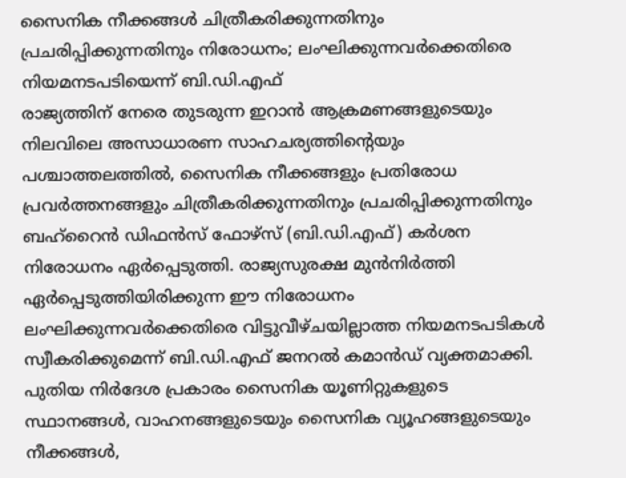സൈനിക നീക്കങ്ങൾ ചിത്രീകരിക്കുന്നതിനും പ്രചരിപ്പിക്കുന്നതിനും നിരോധനം; ലംഘിക്കുന്നവർക്കെതിരെ നിയമനടപടിയെന്ന് ബി.ഡി.എഫ്
രാജ്യത്തിന് നേരെ തുടരുന്ന ഇറാൻ ആക്രമണങ്ങളുടെയും നിലവിലെ അസാധാരണ സാഹചര്യത്തിന്റെയും പശ്ചാത്തലത്തിൽ, സൈനിക നീക്കങ്ങളും പ്രതിരോധ പ്രവർത്തനങ്ങളും ചിത്രീകരിക്കുന്നതിനും പ്രചരിപ്പിക്കുന്നതിനും ബഹ്റൈൻ ഡിഫൻസ് ഫോഴ്സ് (ബി.ഡി.എഫ്) കർശന നിരോധനം ഏർപ്പെടുത്തി. രാജ്യസുരക്ഷ മുൻനിർത്തി ഏർപ്പെടുത്തിയിരിക്കുന്ന ഈ നിരോധനം ലംഘിക്കുന്നവർക്കെതിരെ വിട്ടുവീഴ്ചയില്ലാത്ത നിയമനടപടികൾ സ്വീകരിക്കുമെന്ന് ബി.ഡി.എഫ് ജനറൽ കമാൻഡ് വ്യക്തമാക്കി.
പുതിയ നിർദേശ പ്രകാരം സൈനിക യൂണിറ്റുകളുടെ സ്ഥാനങ്ങൾ, വാഹനങ്ങളുടെയും സൈനിക വ്യൂഹങ്ങളുടെയും നീക്കങ്ങൾ,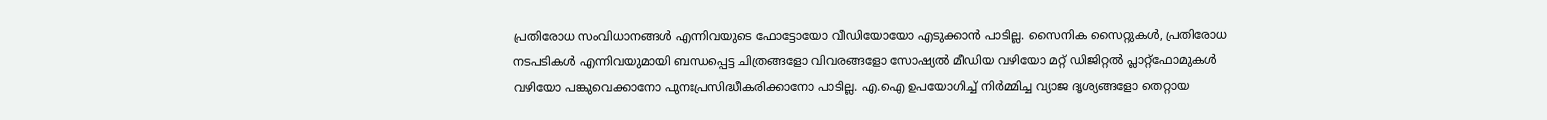പ്രതിരോധ സംവിധാനങ്ങൾ എന്നിവയുടെ ഫോട്ടോയോ വീഡിയോയോ എടുക്കാൻ പാടില്ല. സൈനിക സൈറ്റുകൾ, പ്രതിരോധ നടപടികൾ എന്നിവയുമായി ബന്ധപ്പെട്ട ചിത്രങ്ങളോ വിവരങ്ങളോ സോഷ്യൽ മീഡിയ വഴിയോ മറ്റ് ഡിജിറ്റൽ പ്ലാറ്റ്ഫോമുകൾ വഴിയോ പങ്കുവെക്കാനോ പുനഃപ്രസിദ്ധീകരിക്കാനോ പാടില്ല. എ.ഐ ഉപയോഗിച്ച് നിർമ്മിച്ച വ്യാജ ദൃശ്യങ്ങളോ തെറ്റായ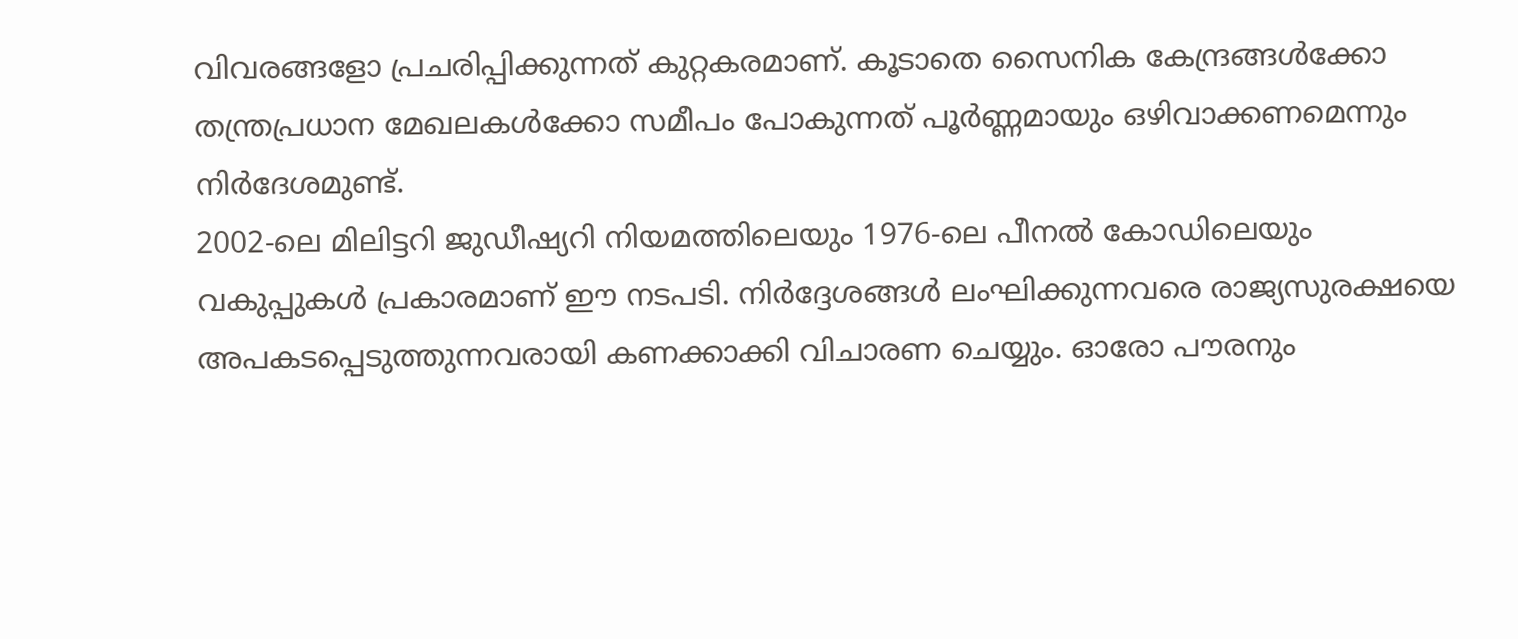വിവരങ്ങളോ പ്രചരിപ്പിക്കുന്നത് കുറ്റകരമാണ്. കൂടാതെ സൈനിക കേന്ദ്രങ്ങൾക്കോ തന്ത്രപ്രധാന മേഖലകൾക്കോ സമീപം പോകുന്നത് പൂർണ്ണമായും ഒഴിവാക്കണമെന്നും നിർദേശമുണ്ട്.
2002-ലെ മിലിട്ടറി ജുഡീഷ്യറി നിയമത്തിലെയും 1976-ലെ പീനൽ കോഡിലെയും വകുപ്പുകൾ പ്രകാരമാണ് ഈ നടപടി. നിർദ്ദേശങ്ങൾ ലംഘിക്കുന്നവരെ രാജ്യസുരക്ഷയെ അപകടപ്പെടുത്തുന്നവരായി കണക്കാക്കി വിചാരണ ചെയ്യും. ഓരോ പൗരനും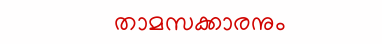താമസക്കാരനും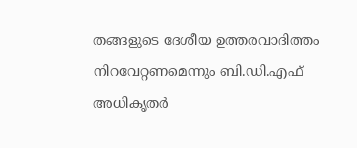തങ്ങളുടെ ദേശീയ ഉത്തരവാദിത്തം നിറവേറ്റണമെന്നും ബി.ഡി.എഫ് അധികൃതർ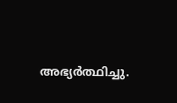അഭ്യർത്ഥിച്ചു.